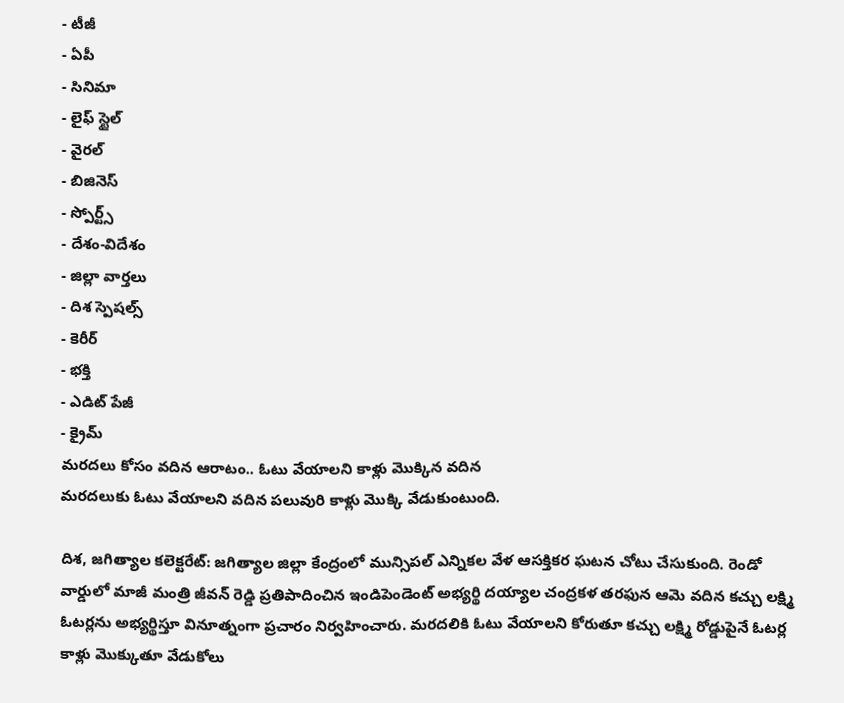- టీజీ
- ఏపీ
- సినిమా
- లైఫ్ స్టైల్
- వైరల్
- బిజినెస్
- స్పోర్ట్స్
- దేశం-విదేశం
- జిల్లా వార్తలు
- దిశ స్పెషల్స్
- కెరీర్
- భక్తి
- ఎడిట్ పేజీ
- క్రైమ్
మరదలు కోసం వదిన ఆరాటం.. ఓటు వేయాలని కాళ్లు మొక్కిన వదిన
మరదలుకు ఓటు వేయాలని వదిన పలువురి కాళ్లు మొక్కి వేడుకుంటుంది.

దిశ, జగిత్యాల కలెక్టరేట్: జగిత్యాల జిల్లా కేంద్రంలో మున్సిపల్ ఎన్నికల వేళ ఆసక్తికర ఘటన చోటు చేసుకుంది. రెండో వార్డులో మాజీ మంత్రి జీవన్ రెడ్డి ప్రతిపాదించిన ఇండిపెండెంట్ అభ్యర్థి దయ్యాల చంద్రకళ తరఫున ఆమె వదిన కచ్చు లక్ష్మి ఓటర్లను అభ్యర్థిస్తూ వినూత్నంగా ప్రచారం నిర్వహించారు. మరదలికి ఓటు వేయాలని కోరుతూ కచ్చు లక్ష్మి రోడ్డుపైనే ఓటర్ల కాళ్లు మొక్కుతూ వేడుకోలు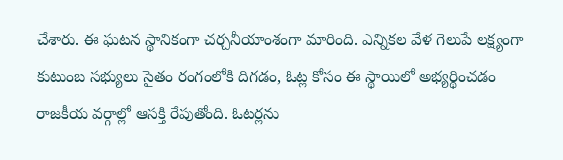చేశారు. ఈ ఘటన స్థానికంగా చర్చనీయాంశంగా మారింది. ఎన్నికల వేళ గెలుపే లక్ష్యంగా కుటుంబ సభ్యులు సైతం రంగంలోకి దిగడం, ఓట్ల కోసం ఈ స్థాయిలో అభ్యర్థించడం రాజకీయ వర్గాల్లో ఆసక్తి రేపుతోంది. ఓటర్లను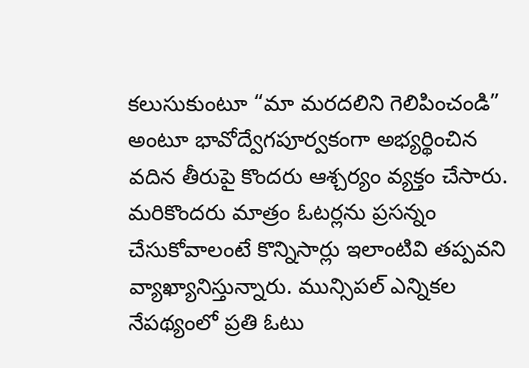కలుసుకుంటూ “మా మరదలిని గెలిపించండి” అంటూ భావోద్వేగపూర్వకంగా అభ్యర్థించిన వదిన తీరుపై కొందరు ఆశ్చర్యం వ్యక్తం చేసారు. మరికొందరు మాత్రం ఓటర్లను ప్రసన్నం చేసుకోవాలంటే కొన్నిసార్లు ఇలాంటివి తప్పవని వ్యాఖ్యానిస్తున్నారు. మున్సిపల్ ఎన్నికల నేపథ్యంలో ప్రతి ఓటు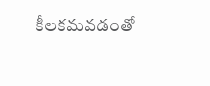కీలకమవడంతో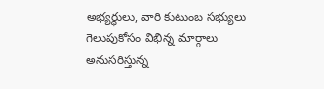అభ్యర్థులు, వారి కుటుంబ సభ్యులు గెలుపుకోసం విభిన్న మార్గాలు అనుసరిస్తున్న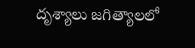దృశ్యాలు జగిత్యాలలో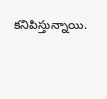కనిపిస్తున్నాయి.